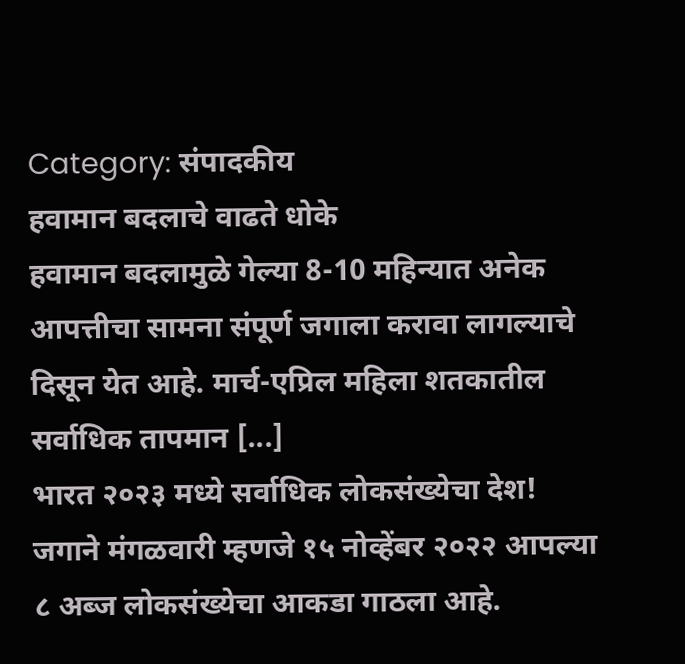Category: संपादकीय
हवामान बदलाचे वाढते धोके
हवामान बदलामुळे गेल्या 8-10 महिन्यात अनेक आपत्तीचा सामना संपूर्ण जगाला करावा लागल्याचे दिसून येत आहे. मार्च-एप्रिल महिला शतकातील सर्वाधिक तापमान [...]
भारत २०२३ मध्ये सर्वाधिक लोकसंख्येचा देश!
जगाने मंगळवारी म्हणजे १५ नोव्हेंबर २०२२ आपल्या ८ अब्ज लोकसंख्येचा आकडा गाठला आहे.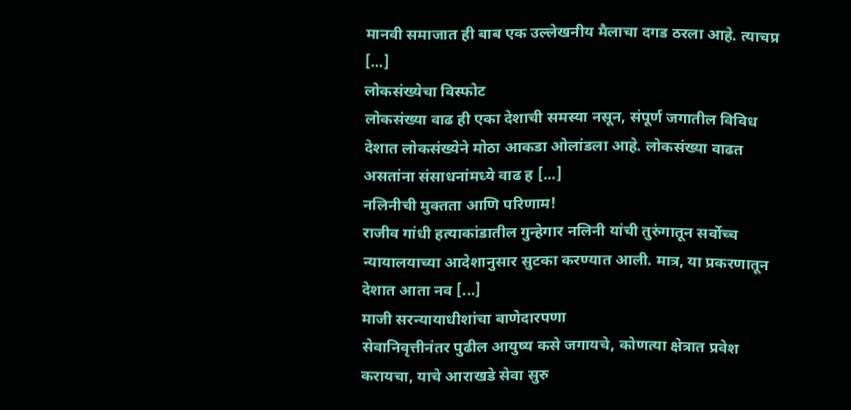मानवी समाजात ही बाब एक उल्लेखनीय मैलाचा दगड ठरला आहे. त्याचप्र [...]
लोकसंख्येचा विस्फोट
लोकसंख्या वाढ ही एका देशाची समस्या नसून, संपूर्ण जगातील विविध देशात लोकसंख्येने मोठा आकडा ओलांडला आहे. लोकसंख्या वाढत असतांना संसाधनांमध्ये वाढ ह [...]
नलिनीची मुक्तता आणि परिणाम!
राजीव गांधी हत्याकांडातील गुन्हेगार नलिनी यांची तुरुंगातून सर्वोच्च न्यायालयाच्या आदेशानुसार सुटका करण्यात आली. मात्र, या प्रकरणातून देशात आता नव [...]
माजी सरन्यायाधीशांचा बाणेदारपणा
सेवानिवृत्तीनंतर पुढील आयुष्य कसे जगायचे, कोणत्या क्षेत्रात प्रवेश करायचा, याचे आराखडे सेवा सुरु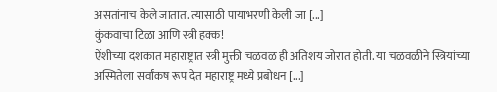असतांनाच केले जातात. त्यासाठी पायाभरणी केली जा [...]
कुंकवाचा टिळा आणि स्त्री हक्क!
ऐंशीच्या दशकात महाराष्ट्रात स्त्री मुक्ती चळवळ ही अतिशय जोरात होती. या चळवळीने स्त्रियांच्या अस्मितेला सर्वांकष रूप देत महाराष्ट्र मध्ये प्रबोधन [...]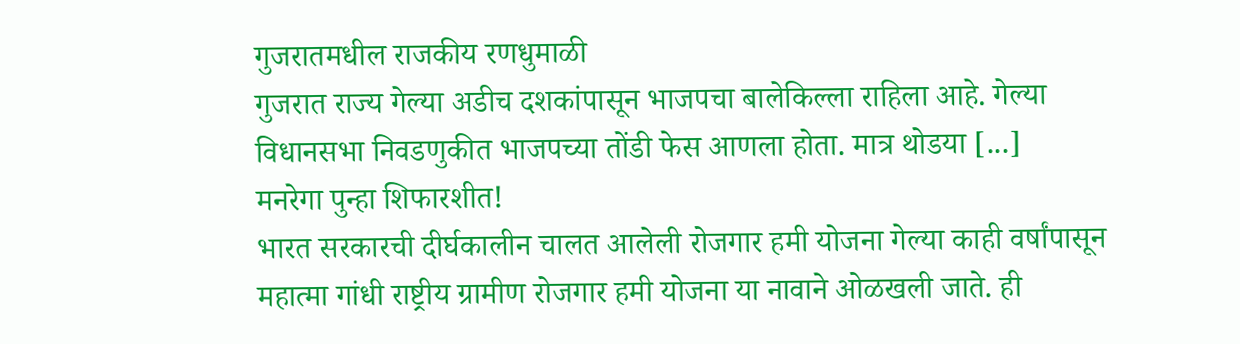गुजरातमधील राजकीय रणधुमाळी
गुजरात राज्य गेल्या अडीच दशकांपासून भाजपचा बालेकिल्ला राहिला आहे. गेल्या विधानसभा निवडणुकीत भाजपच्या तोंडी फेस आणला होता. मात्र थोडया [...]
मनरेगा पुन्हा शिफारशीत!
भारत सरकारची दीर्घकालीन चालत आलेली रोजगार हमी योजना गेल्या काही वर्षांपासून महात्मा गांधी राष्ट्रीय ग्रामीण रोजगार हमी योजना या नावाने ओळखली जाते. ही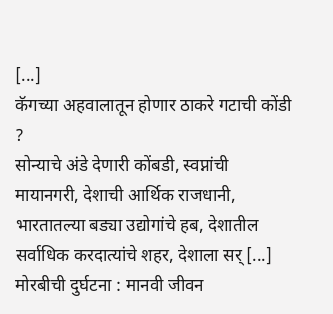[...]
कॅगच्या अहवालातून होणार ठाकरे गटाची कोंडी ?
सोन्याचे अंडे देणारी कोंबडी, स्वप्नांची मायानगरी, देशाची आर्थिक राजधानी, भारतातल्या बड्या उद्योगांचे हब, देशातील सर्वाधिक करदात्यांचे शहर, देशाला सर् [...]
मोरबीची दुर्घटना : मानवी जीवन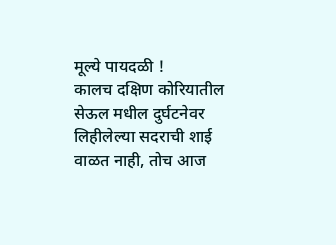मूल्ये पायदळी !
कालच दक्षिण कोरियातील सेऊल मधील दुर्घटनेवर लिहीलेल्या सदराची शाई वाळत नाही, तोच आज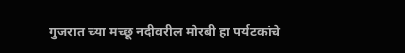गुजरात च्या मच्छू नदीवरील मोरबी हा पर्यटकांचे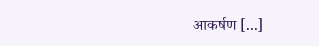आकर्षण [...]